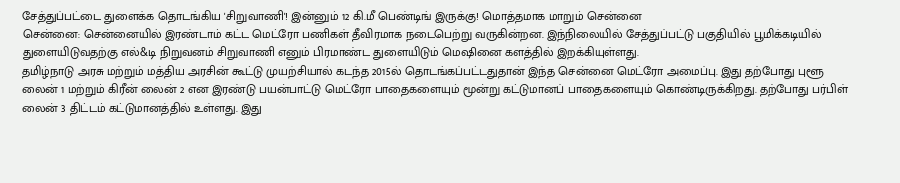சேத்துப்பட்டை துளைக்க தொடங்கிய 'சிறுவாணி'! இன்னும் 12 கி.மீ பெண்டிங் இருக்கு! மொத்தமாக மாறும் சென்னை
சென்னை: சென்னையில் இரண்டாம் கட்ட மெட்ரோ பணிகள் தீவிரமாக நடைபெற்று வருகின்றன. இந்நிலையில் சேத்துப்பட்டு பகுதியில் பூமிக்கடியில் துளையிடுவதற்கு எல்&டி நிறுவனம் சிறுவாணி எனும் பிரமாண்ட துளையிடும் மெஷினை களத்தில் இறக்கியுள்ளது.
தமிழ்நாடு அரசு மற்றும் மத்திய அரசின் கூட்டு முயற்சியால் கடந்த 2015ல் தொடங்கப்பட்டதுதான் இந்த சென்னை மெட்ரோ அமைப்பு. இது தற்போது புளூ லைன் 1 மற்றும் கிரீன் லைன் 2 என இரண்டு பயன்பாட்டு மெட்ரோ பாதைகளையும் மூன்று கட்டுமானப் பாதைகளையும் கொண்டிருக்கிறது. தற்போது பர்பிள் லைன் 3 திட்டம் கட்டுமானத்தில் உள்ளது. இது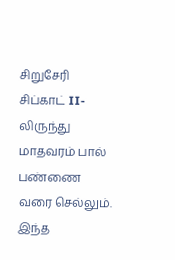சிறுசேரி சிப்காட் II-லிருந்து மாதவரம் பால் பண்ணை வரை செல்லும். இந்த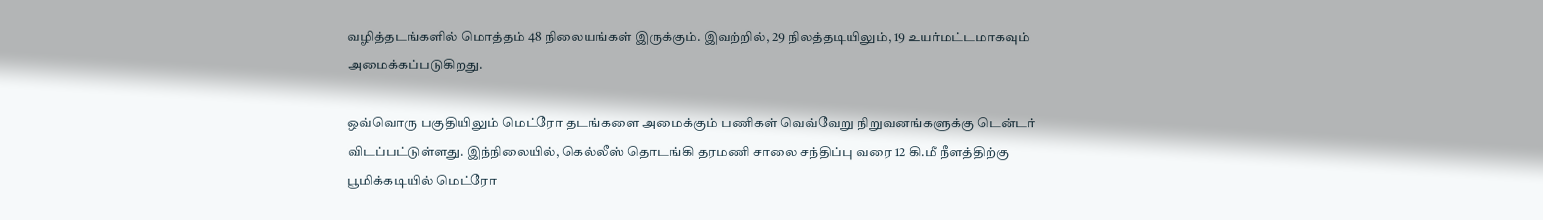வழித்தடங்களில் மொத்தம் 48 நிலையங்கள் இருக்கும். இவற்றில், 29 நிலத்தடியிலும், 19 உயர்மட்டமாகவும் அமைக்கப்படுகிறது.

ஒவ்வொரு பகுதியிலும் மெட்ரோ தடங்களை அமைக்கும் பணிகள் வெவ்வேறு நிறுவனங்களுக்கு டென்டர் விடப்பட்டுள்ளது. இந்நிலையில், கெல்லீஸ் தொடங்கி தரமணி சாலை சந்திப்பு வரை 12 கி.மீ நீளத்திற்கு பூமிக்கடியில் மெட்ரோ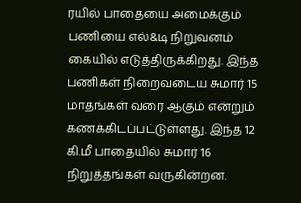ரயில் பாதையை அமைக்கும் பணியை எல்&டி நிறுவனம் கையில் எடுத்திருக்கிறது. இந்த பணிகள் நிறைவடைய சுமார் 15 மாதங்கள் வரை ஆகும் என்றும் கணக்கிடப்பட்டுள்ளது. இந்த 12 கி.மீ பாதையில் சுமார் 16 நிறுத்தங்கள் வருகின்றன.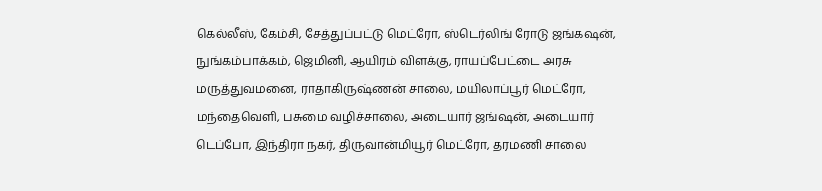கெல்லீஸ், கேம்சி, சேத்துப்பட்டு மெட்ரோ, ஸ்டெர்லிங் ரோடு ஜங்கஷன், நுங்கம்பாக்கம், ஜெமினி, ஆயிரம் விளக்கு, ராயப்பேட்டை அரசு மருத்துவமனை, ராதாகிருஷ்ணன் சாலை, மயிலாப்பூர் மெட்ரோ, மந்தைவெளி, பசுமை வழிச்சாலை, அடையார் ஜங்ஷன், அடையார் டெப்போ, இந்திரா நகர், திருவான்மியூர் மெட்ரோ, தரமணி சாலை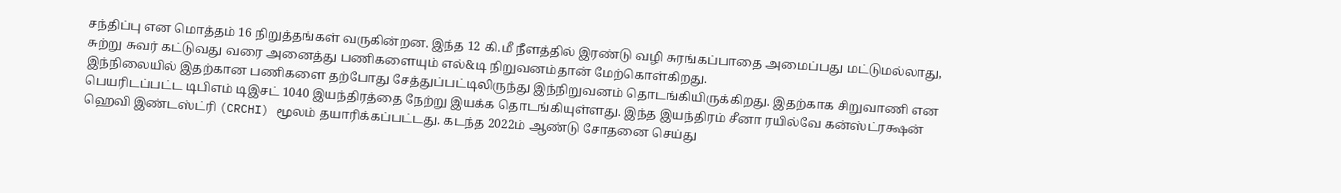சந்திப்பு என மொத்தம் 16 நிறுத்தங்கள் வருகின்றன. இந்த 12 கி.மீ நீளத்தில் இரண்டு வழி சுரங்கப்பாதை அமைப்பது மட்டுமல்லாது, சுற்று சுவர் கட்டுவது வரை அனைத்து பணிகளையும் எல்&டி நிறுவனம்தான் மேற்கொள்கிறது.
இந்நிலையில் இதற்கான பணிகளை தற்போது சேத்துப்பட்டிலிருந்து இந்நிறுவனம் தொடங்கியிருக்கிறது. இதற்காக சிறுவாணி என பெயரிடப்பட்ட டிபிஎம் டிஇசட் 1040 இயந்திரத்தை நேற்று இயக்க தொடங்கியுள்ளது. இந்த இயந்திரம் சீனா ரயில்வே கன்ஸ்ட்ரக்ஷன் ஹெவி இண்டஸ்ட்ரி (CRCHI) மூலம் தயாரிக்கப்பட்டது. கடந்த 2022ம் ஆண்டு சோதனை செய்து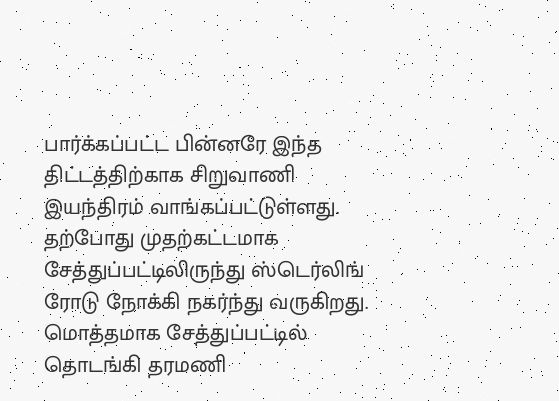பார்க்கப்பட்ட பின்னரே இந்த திட்டத்திற்காக சிறுவாணி இயந்திரம் வாங்கப்பட்டுள்ளது. தற்போது முதற்கட்டமாக சேத்துப்பட்டிலிருந்து ஸ்டெர்லிங் ரோடு நோக்கி நகர்ந்து வருகிறது.
மொத்தமாக சேத்துப்பட்டில் தொடங்கி தரமணி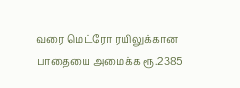வரை மெட்ரோ ரயிலுக்கான பாதையை அமைக்க ரூ.2385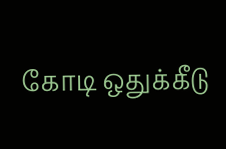கோடி ஒதுக்கீடு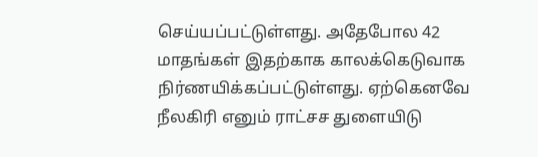செய்யப்பட்டுள்ளது. அதேபோல 42 மாதங்கள் இதற்காக காலக்கெடுவாக நிர்ணயிக்கப்பட்டுள்ளது. ஏற்கெனவே நீலகிரி எனும் ராட்சச துளையிடு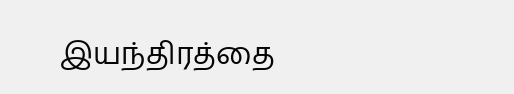இயந்திரத்தை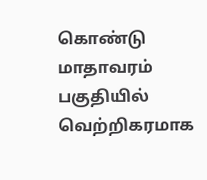கொண்டு மாதாவரம் பகுதியில் வெற்றிகரமாக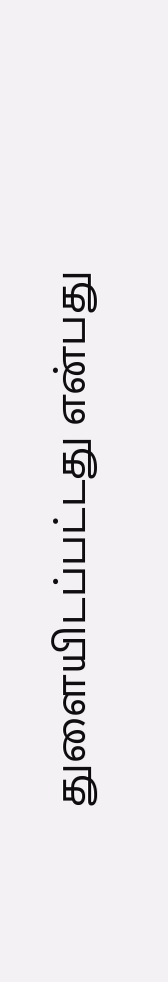துளையிடப்பட்டது என்பது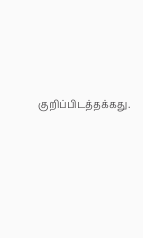குறிப்பிடத்தக்கது.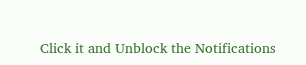Click it and Unblock the Notifications